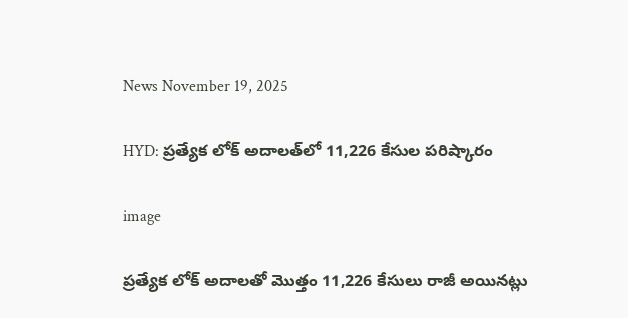News November 19, 2025

HYD: ప్రత్యేక లోక్ అదాలత్‌లో 11,226 కేసుల పరిష్కారం

image

ప్రత్యేక లోక్ అదాలతో మొత్తం 11,226 కేసులు రాజీ అయినట్లు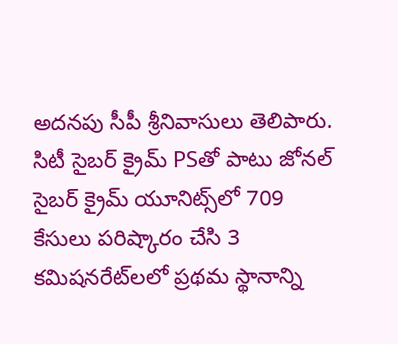అదనపు సీపీ శ్రీనివాసులు తెలిపారు. సిటీ సైబర్ క్రైమ్ PSతో పాటు జోనల్ సైబర్ క్రైమ్ యూనిట్స్‌లో 709 కేసులు పరిష్కారం చేసి 3 కమిషనరేట్‌లలో ప్రథమ స్థానాన్ని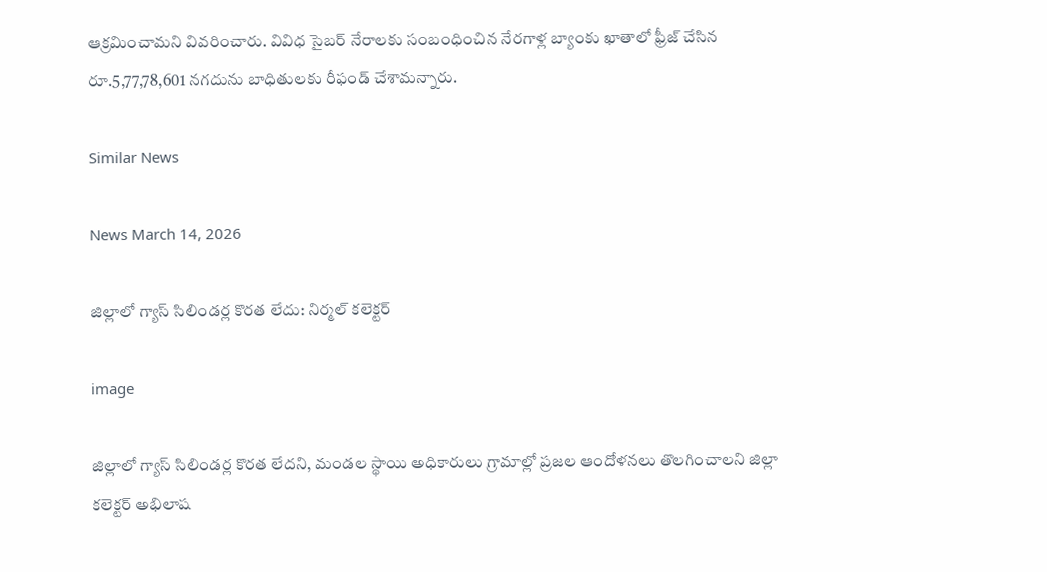ఆక్రమించామని వివరించారు. వివిధ సైబర్ నేరాలకు సంబంధించిన నేరగాళ్ల బ్యాంకు ఖాతాలో ఫ్రీజ్ చేసిన రూ.5,77,78,601 నగదును బాధితులకు రీఫండ్ చేశామన్నారు.

Similar News

News March 14, 2026

జిల్లాలో గ్యాస్ సిలిండర్ల కొరత లేదు: నిర్మల్ కలెక్టర్

image

జిల్లాలో గ్యాస్ సిలిండర్ల కొరత లేదని, మండల స్థాయి అధికారులు గ్రామాల్లో ప్రజల ఆందోళనలు తొలగించాలని జిల్లా కలెక్టర్ అభిలాష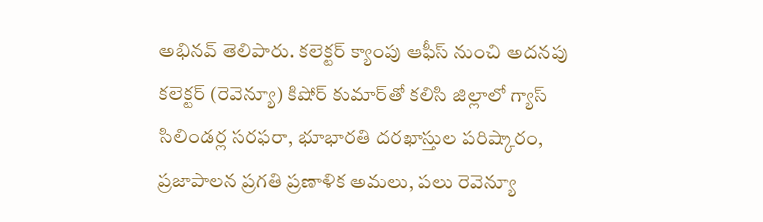అభినవ్ తెలిపారు. కలెక్టర్ క్యాంపు ఆఫీస్‌ నుంచి అదనపు కలెక్టర్ (రెవెన్యూ) కిషోర్ కుమార్‌తో కలిసి జిల్లాలో గ్యాస్ సిలిండర్ల సరఫరా, భూభారతి దరఖాస్తుల పరిష్కారం, ప్రజాపాలన ప్రగతి ప్రణాళిక అమలు, పలు రెవెన్యూ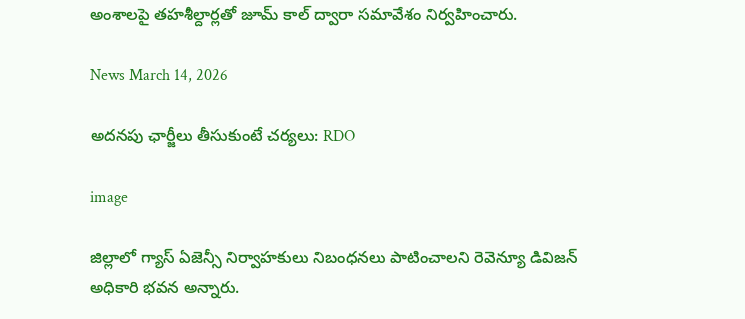అంశాలపై తహశీల్దార్లతో జూమ్ కాల్ ద్వారా సమావేశం నిర్వహించారు.

News March 14, 2026

అదనపు ఛార్జీలు తీసుకుంటే చర్యలు: RDO

image

జిల్లాలో గ్యాస్ ఏజెన్సీ నిర్వాహకులు నిబంధనలు పాటించాలని రెవెన్యూ డివిజన్ అధికారి భవన అన్నారు.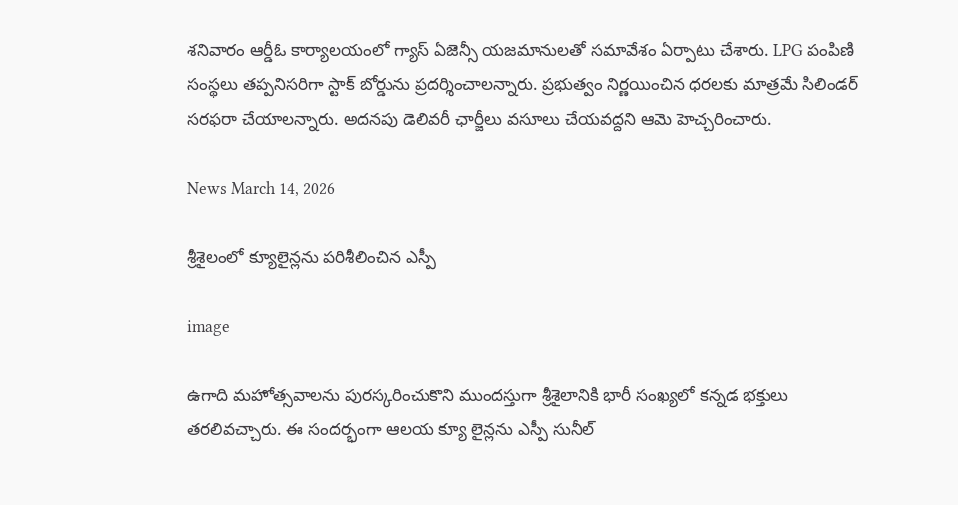శనివారం ఆర్డీఓ కార్యాలయంలో గ్యాస్ ఏజెన్సీ యజమానులతో సమావేశం ఏర్పాటు చేశారు. LPG పంపిణి సంస్థలు తప్పనిసరిగా స్టాక్ బోర్డును ప్రదర్శించాలన్నారు. ప్రభుత్వం నిర్ణయించిన ధరలకు మాత్రమే సిలిండర్ సరఫరా చేయాలన్నారు. అదనపు డెలివరీ ఛార్జీలు వసూలు చేయవద్దని ఆమె హెచ్చరించారు.

News March 14, 2026

శ్రీశైలంలో క్యూలైన్లను పరిశీలించిన ఎస్పీ

image

ఉగాది మహోత్సవాలను పురస్కరించుకొని ముందస్తుగా శ్రీశైలానికి భారీ సంఖ్యలో కన్నడ భక్తులు తరలివచ్చారు. ఈ సందర్భంగా ఆలయ క్యూ లైన్లను ఎస్పీ సునీల్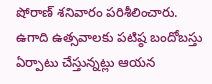షోరాణ్ శనివారం పరిశీలించారు. ఉగాది ఉత్సవాలకు పటిష్ఠ బందోబస్తు ఏర్పాటు చేస్తున్నట్లు ఆయన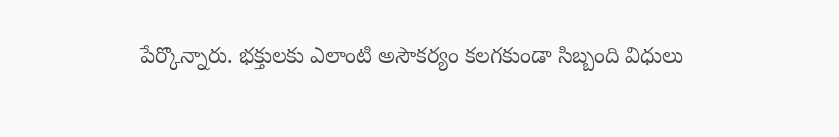పేర్కొన్నారు. భక్తులకు ఎలాంటి అసౌకర్యం కలగకుండా సిబ్బంది విధులు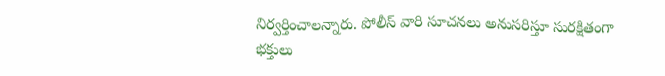నిర్వర్తించాలన్నారు. పోలీస్ వారి సూచనలు అనుసరిస్తూ సురక్షితంగా భక్తులు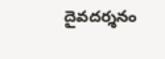దైవదర్శనం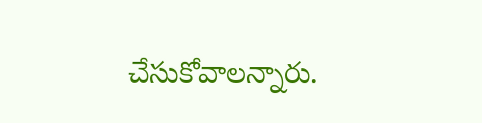చేసుకోవాలన్నారు.